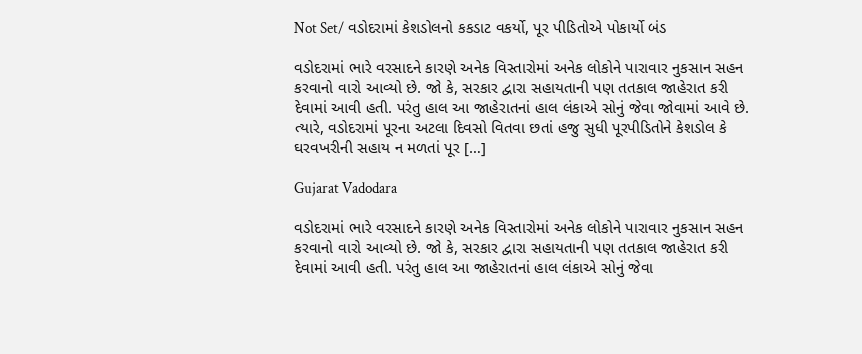Not Set/ વડોદરામાં કેશડોલનો કકડાટ વકર્યો, પૂર પીડિતોએ પોકાર્યો બંડ

વડોદરામાં ભારે વરસાદને કારણે અનેક વિસ્તારોમાં અનેક લોકોને પારાવાર નુકસાન સહન કરવાનો વારો આવ્યો છે. જો કે, સરકાર દ્વારા સહાયતાની પણ તતકાલ જાહેરાત કરી દેવામાં આવી હતી. પરંતુ હાલ આ જાહેરાતનાં હાલ લંકાએ સોનું જેવા જોવામાં આવે છે. ત્યારે, વડોદરામાં પૂરના અટલા દિવસો વિતવા છતાં હજુ સુધી પૂરપીડિતોને કેશડોલ કે ઘરવખરીની સહાય ન મળતાં પૂર […]

Gujarat Vadodara

વડોદરામાં ભારે વરસાદને કારણે અનેક વિસ્તારોમાં અનેક લોકોને પારાવાર નુકસાન સહન કરવાનો વારો આવ્યો છે. જો કે, સરકાર દ્વારા સહાયતાની પણ તતકાલ જાહેરાત કરી દેવામાં આવી હતી. પરંતુ હાલ આ જાહેરાતનાં હાલ લંકાએ સોનું જેવા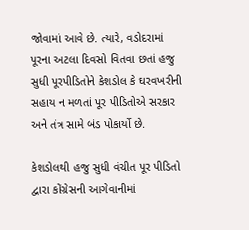જોવામાં આવે છે. ત્યારે, વડોદરામાં પૂરના અટલા દિવસો વિતવા છતાં હજુ સુધી પૂરપીડિતોને કેશડોલ કે ઘરવખરીની સહાય ન મળતાં પૂર પીડિતોએ સરકાર અને તંત્ર સામે બંડ પોકાર્યો છે.

કેશડોલથી હજુ સુધી વંચીત પૂર પીડિતો દ્વારા કોંગ્રેસની આગેવાનીમાં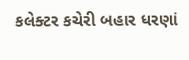કલેક્ટર કચેરી બહાર ધરણાં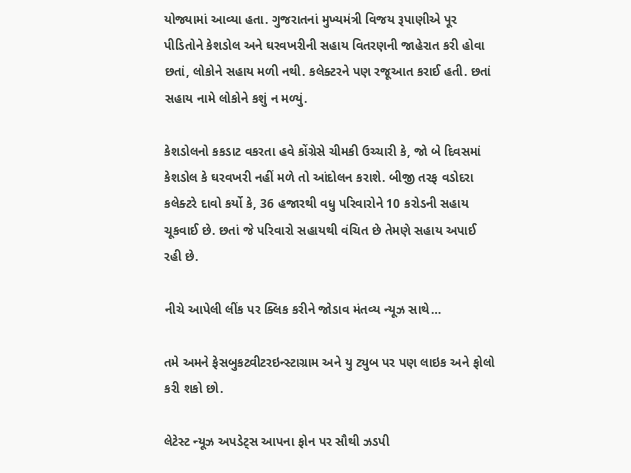યોજ્યામાં આવ્યા હતા. ગુજરાતનાં મુખ્યમંત્રી વિજય રૂપાણીએ પૂર પીડિતોને કેશડોલ અને ઘરવખરીની સહાય વિતરણની જાહેરાત કરી હોવા છતાં, લોકોને સહાય મળી નથી. કલેક્ટરને પણ રજૂઆત કરાઈ હતી. છતાં સહાય નામે લોકોને કશું ન મળ્યું.

કેશડોલનો કકડાટ વકરતા હવે કોંગ્રેસે ચીમકી ઉચ્ચારી કે, જો બે દિવસમાં કેશડોલ કે ઘરવખરી નહીં મળે તો આંદોલન કરાશે. બીજી તરફ વડોદરા કલેક્ટરે દાવો કર્યો કે, 36 હજારથી વધુ પરિવારોને 10 કરોડની સહાય ચૂકવાઈ છે. છતાં જે પરિવારો સહાયથી વંચિત છે તેમણે સહાય અપાઈ રહી છે.

નીચે આપેલી લીંક પર ક્લિક કરીને જોડાવ મંતવ્ય ન્યૂઝ સાથે…

તમે અમને ફેસબુકટ્વીટરઇન્સ્ટાગ્રામ અને યુ ટ્યુબ પર પણ લાઇક અને ફોલો કરી શકો છો.

લેટેસ્ટ ન્યૂઝ અપડેટ્સ આપના ફોન પર સૌથી ઝડપી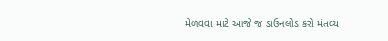મેળવવા માટે આજે જ ડાઉનલોડ કરો મંતવ્ય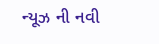ન્યૂઝ ની નવી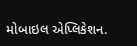મોબાઇલ એપ્લિકેશન.